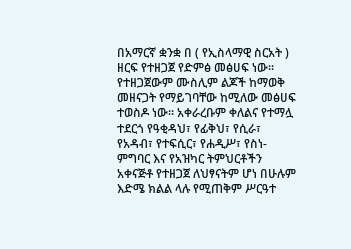በአማርኛ ቋንቋ በ ( የኢስላማዊ ስርአት ) ዘርፍ የተዘጋጀ የድምፅ መፅሀፍ ነው። የተዘጋጀውም ሙስሊም ልጆች ከማወቅ መዘናጋት የማይገባቸው ከሚለው መፅሀፍ ተወስዶ ነው። አቀራረቡም ቀለልና የተማሏ ተደርጎ የዓቂዳህ፣ የፊቅህ፣ የሲራ፣ የአዳብ፣ የተፍሲር፣ የሐዲሥ፣ የስነ-ምግባር እና የአዝካር ትምህርቶችን አቀናጅቶ የተዘጋጀ ለህፃናትም ሆነ በሁሉም እድሜ ክልል ላሉ የሚጠቅም ሥርዓተ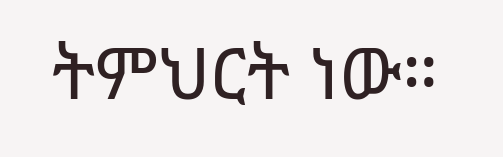ትምህርት ነው።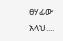ፀሃፊው አላህ....